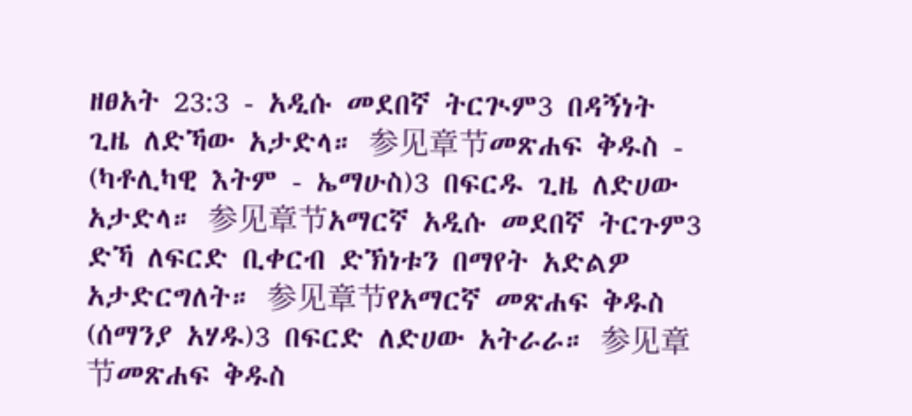ዘፀአት 23:3 - አዲሱ መደበኛ ትርጒም3 በዳኝነት ጊዜ ለድኻው አታድላ። 参见章节መጽሐፍ ቅዱስ - (ካቶሊካዊ እትም - ኤማሁስ)3 በፍርዱ ጊዜ ለድሀው አታድላ። 参见章节አማርኛ አዲሱ መደበኛ ትርጉም3 ድኻ ለፍርድ ቢቀርብ ድኽነቱን በማየት አድልዎ አታድርግለት። 参见章节የአማርኛ መጽሐፍ ቅዱስ (ሰማንያ አሃዱ)3 በፍርድ ለድሀው አትራራ። 参见章节መጽሐፍ ቅዱስ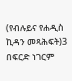(የብሉይና የሐዲስ ኪዳን መጻሕፍት)3 በፍርድ ነገርም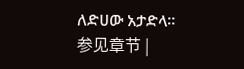ለድሀው አታድላ። 参见章节 |